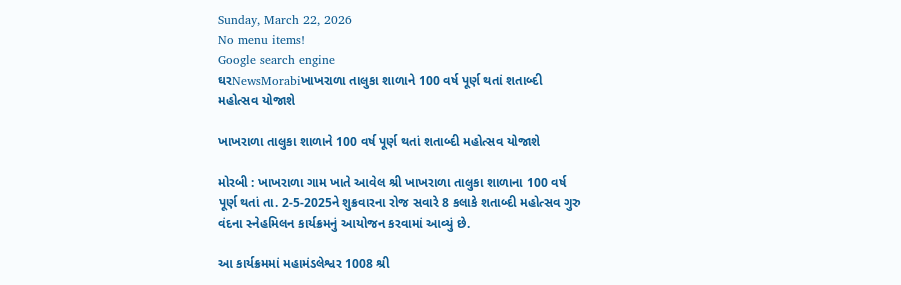Sunday, March 22, 2026
No menu items!
Google search engine
ઘરNewsMorabiખાખરાળા તાલુકા શાળાને 100 વર્ષ પૂર્ણ થતાં શતાબ્દી મહોત્સવ યોજાશે

ખાખરાળા તાલુકા શાળાને 100 વર્ષ પૂર્ણ થતાં શતાબ્દી મહોત્સવ યોજાશે

મોરબી : ખાખરાળા ગામ ખાતે આવેલ શ્રી ખાખરાળા તાલુકા શાળાના 100 વર્ષ પૂર્ણ થતાં તા. 2-5-2025ને શુક્રવારના રોજ સવારે 8 કલાકે શતાબ્દી મહોત્સવ ગુરુ વંદના સ્નેહમિલન કાર્યક્રમનું આયોજન કરવામાં આવ્યું છે.

આ કાર્યક્રમમાં મહામંડલેશ્વર 1008 શ્રી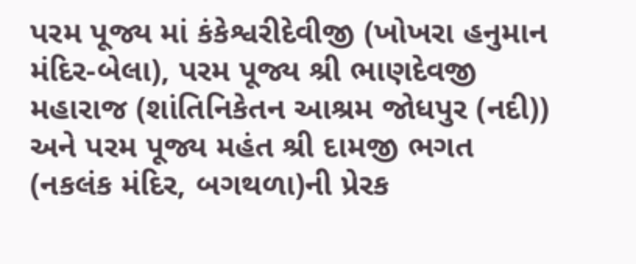પરમ પૂજ્ય માં કંકેશ્વરીદેવીજી (ખોખરા હનુમાન મંદિર-બેલા), પરમ પૂજ્ય શ્રી ભાણદેવજી મહારાજ (શાંતિનિકેતન આશ્રમ જોધપુર (નદી)) અને પરમ પૂજ્ય મહંત શ્રી દામજી ભગત (નકલંક મંદિર, બગથળા)ની પ્રેરક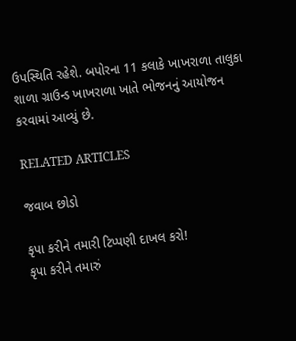ઉપસ્થિતિ રહેશે. બપોરના 11 કલાકે ખાખરાળા તાલુકા શાળા ગ્રાઉન્ડ ખાખરાળા ખાતે ભોજનનું આયોજન કરવામાં આવ્યું છે.

RELATED ARTICLES

જવાબ છોડો

કૃપા કરીને તમારી ટિપ્પણી દાખલ કરો!
કૃપા કરીને તમારું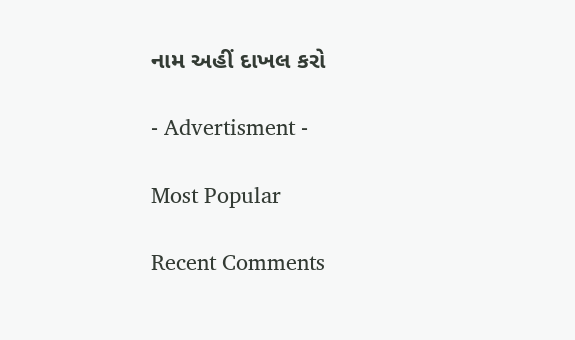નામ અહીં દાખલ કરો

- Advertisment -

Most Popular

Recent Comments